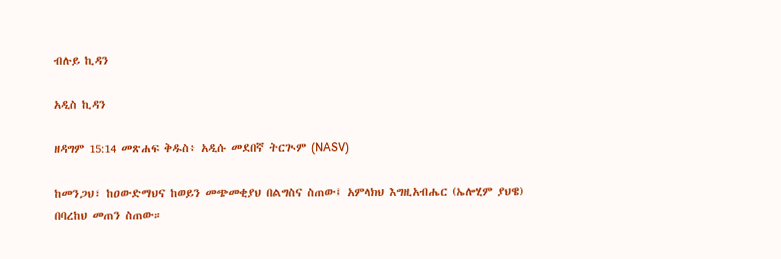ብሉይ ኪዳን

አዲስ ኪዳን

ዘዳግም 15:14 መጽሐፍ ቅዱስ፥ አዲሱ መደበኛ ትርጒም (NASV)

ከመንጋህ፣ ከዐውድማህና ከወይን መጭመቂያህ በልግስና ስጠው፤ አምላክህ እግዚአብሔር (ኤሎሂም ያህዌ) በባረከህ መጠን ስጠው።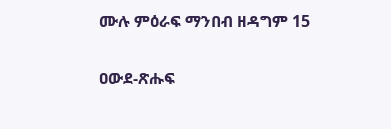ሙሉ ምዕራፍ ማንበብ ዘዳግም 15

ዐውደ-ጽሑፍ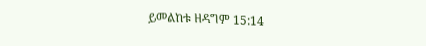ይመልከቱ ዘዳግም 15:14